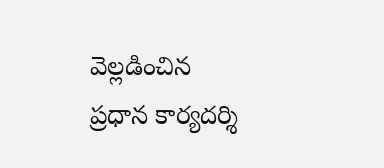వెల్లడించిన ప్రధాన కార్యదర్శి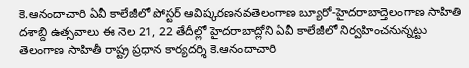కె.ఆనందాచారి ఏవీ కాలేజీలో పోస్టర్ ఆవిష్కరణనవతెలంగాణ బ్యూరో-హైదరాబాద్తెలంగాణ సాహితి దశాబ్ది ఉత్సవాలు ఈ నెల 21, 22 తేదీల్లో హైదరాబాద్లోని ఏవీ కాలేజీలో నిర్వహించనున్నట్టు తెలంగాణ సాహితీ రాష్ట్ర ప్రధాన కార్యదర్శి కె.ఆనందాచారి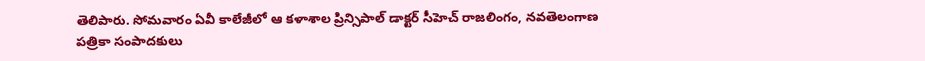తెలిపారు. సోమవారం ఏవీ కాలేజీలో ఆ కళాశాల ప్రిన్సిపాల్ డాక్టర్ సీహెచ్ రాజలింగం, నవతెలంగాణ పత్రికా సంపాదకులు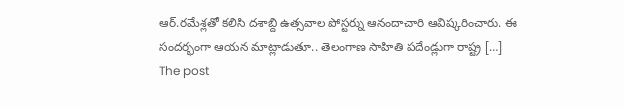ఆర్.రమేశ్లతో కలిసి దశాబ్ది ఉత్సవాల పోస్టర్ను ఆనందాచారి ఆవిష్కరించారు. ఈ సందర్భంగా ఆయన మాట్లాడుతూ.. తెలంగాణ సాహితి పదేండ్లుగా రాష్ట్ర […]
The post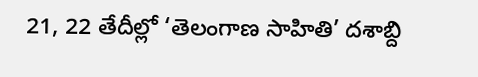21, 22 తేదీల్లో ‘తెలంగాణ సాహితి’ దశాబ్ది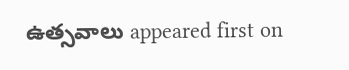ఉత్సవాలు appeared first on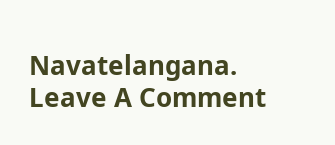Navatelangana.
Leave A Comment